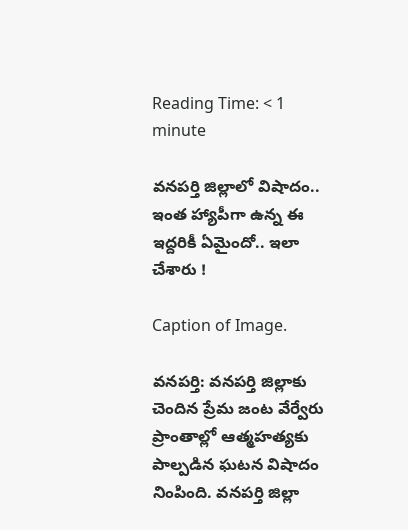Reading Time: < 1 minute

వనపర్తి జిల్లాలో విషాదం.. ఇంత హ్యాపీగా ఉన్న ఈ ఇద్దరికీ ఏమైందో.. ఇలా చేశారు !

Caption of Image.

వనపర్తి: వనపర్తి జిల్లాకు చెందిన ప్రేమ జంట వేర్వేరు ప్రాంతాల్లో ఆత్మహత్యకు పాల్పడిన ఘటన విషాదం నింపింది. వనపర్తి జిల్లా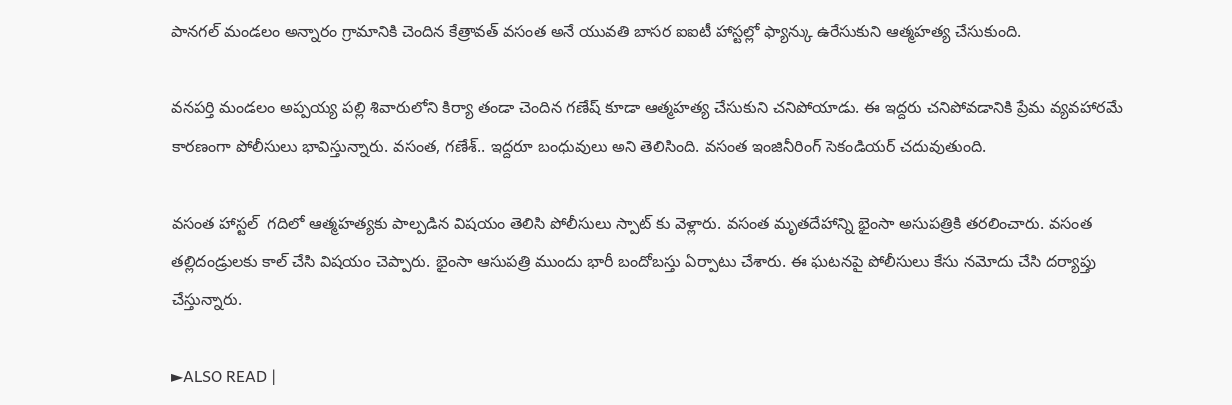పానగల్ మండలం అన్నారం గ్రామానికి చెందిన కేత్రావత్ వసంత అనే యువతి బాసర ఐఐటీ హాస్టల్లో ఫ్యాన్కు ఉరేసుకుని ఆత్మహత్య చేసుకుంది.

వనపర్తి మండలం అప్పయ్య పల్లి శివారులోని కిర్యా తండా చెందిన గణేష్ కూడా ఆత్మహత్య చేసుకుని చనిపోయాడు. ఈ ఇద్దరు చనిపోవడానికి ప్రేమ వ్యవహారమే కారణంగా పోలీసులు భావిస్తున్నారు. వసంత, గణేశ్.. ఇద్దరూ బంధువులు అని తెలిసింది. వసంత ఇంజినీరింగ్ సెకండియర్ చదువుతుంది.

వసంత హాస్టల్  గదిలో ఆత్మహత్యకు పాల్పడిన విషయం తెలిసి పోలీసులు స్పాట్ కు వెళ్లారు. వసంత మృతదేహాన్ని భైంసా అసుపత్రికి తరలించారు. వసంత తల్లిదండ్రులకు కాల్ చేసి విషయం చెప్పారు. భైంసా ఆసుపత్రి ముందు భారీ బందోబస్తు ఏర్పాటు చేశారు. ఈ ఘటనపై పోలీసులు కేసు నమోదు చేసి దర్యాప్తు చేస్తున్నారు.

►ALSO READ |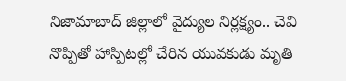నిజామాబాద్ జిల్లాలో వైద్యుల నిర్లక్ష్యం.. చెవి నొప్పితో హాస్పిటల్లో చేరిన యువకుడు మృతి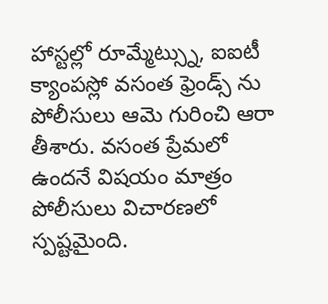హాస్టల్లో రూమ్మేట్స్ను, ఐఐటీ క్యాంపస్లో వసంత ఫ్రెండ్స్ ను పోలీసులు ఆమె గురించి ఆరా తీశారు. వసంత ప్రేమలో ఉందనే విషయం మాత్రం పోలీసులు విచారణలో స్పష్టమైంది.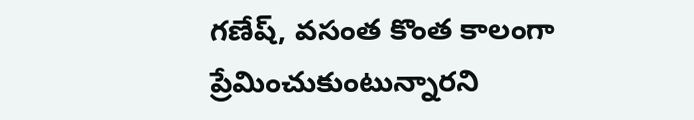గణేష్, వసంత కొంత కాలంగా ప్రేమించుకుంటున్నారని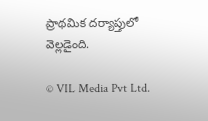ప్రాథమిక దర్యాప్తులో వెల్లడైంది.

© VIL Media Pvt Ltd.